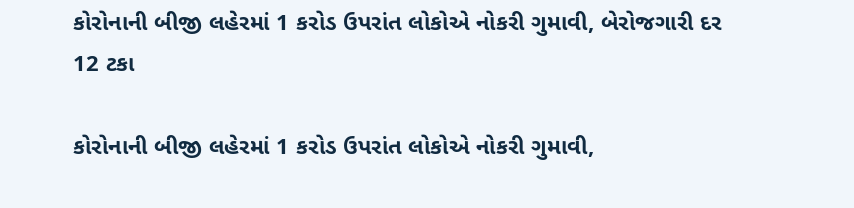કોરોનાની બીજી લહેરમાં 1 કરોડ ઉપરાંત લોકોએ નોકરી ગુમાવી, બેરોજગારી દર 12 ટકા

કોરોનાની બીજી લહેરમાં 1 કરોડ ઉપરાંત લોકોએ નોકરી ગુમાવી,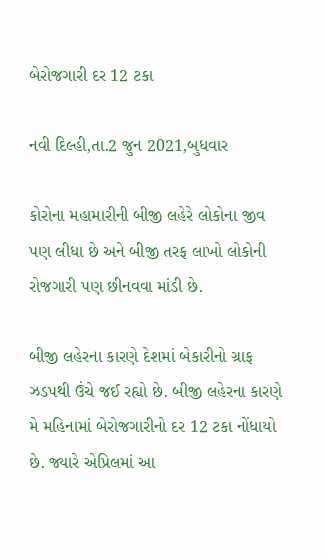બેરોજગારી દર 12 ટકા

નવી દિલ્હી,તા.2 જુન 2021,બુધવાર

કોરોના મહામારીની બીજી લહેરે લોકોના જીવ પણ લીધા છે અને બીજી તરફ લાખો લોકોની રોજગારી પણ છીનવવા માંડી છે.

બીજી લહેરના કારણે દેશમાં બેકારીનો ગ્રાફ ઝડપથી ઉંચે જઈ રહ્યો છે. બીજી લહેરના કારણે મે મહિનામાં બેરોજગારીનો દર 12 ટકા નોંધાયો છે. જ્યારે એપ્રિલમાં આ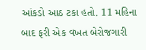આંકડો આઠ ટકા હતો. 11 મહિના બાદ ફરી એક વખત બેરોજગારી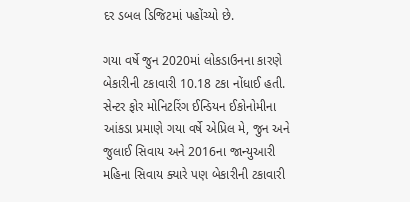દર ડબલ ડિજિટમાં પહોંચ્યો છે.

ગયા વર્ષે જુન 2020માં લોકડાઉનના કારણે બેકારીની ટકાવારી 10.18 ટકા નોંધાઈ હતી. સેન્ટર ફોર મોનિટરિંગ ઈન્ડિયન ઈકોનોમીના આંકડા પ્રમાણે ગયા વર્ષે એપ્રિલ મે, જુન અને જુલાઈ સિવાય અને 2016ના જાન્યુઆરી મહિના સિવાય ક્યારે પણ બેકારીની ટકાવારી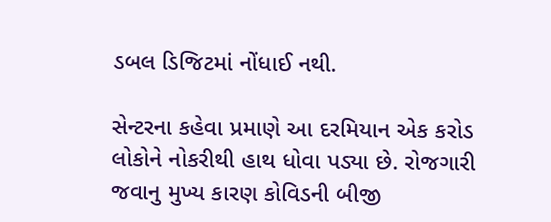ડબલ ડિજિટમાં નોંધાઈ નથી.

સેન્ટરના કહેવા પ્રમાણે આ દરમિયાન એક કરોડ લોકોને નોકરીથી હાથ ધોવા પડ્યા છે. રોજગારી જવાનુ મુખ્ય કારણ કોવિડની બીજી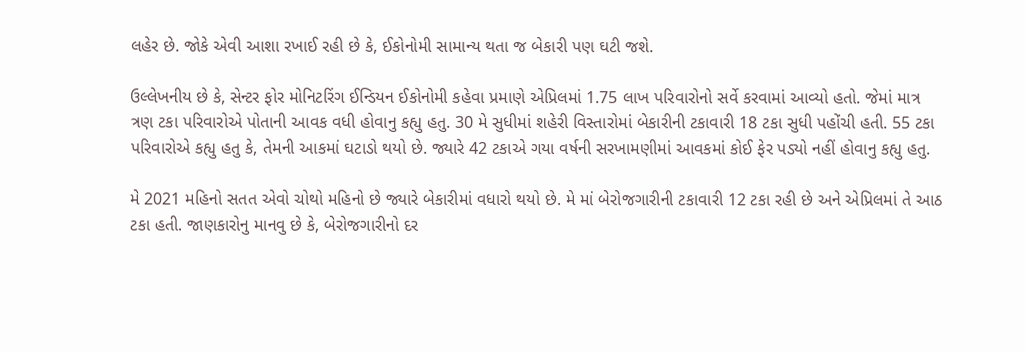લહેર છે. જોકે એવી આશા રખાઈ રહી છે કે, ઈકોનોમી સામાન્ય થતા જ બેકારી પણ ઘટી જશે.

ઉલ્લેખનીય છે કે, સેન્ટર ફોર મોનિટરિંગ ઈન્ડિયન ઈકોનોમી કહેવા પ્રમાણે એપ્રિલમાં 1.75 લાખ પરિવારોનો સર્વે કરવામાં આવ્યો હતો. જેમાં માત્ર ત્રણ ટકા પરિવારોએ પોતાની આવક વધી હોવાનુ કહ્યુ હતુ. 30 મે સુધીમાં શહેરી વિસ્તારોમાં બેકારીની ટકાવારી 18 ટકા સુધી પહોંચી હતી. 55 ટકા પરિવારોએ કહ્યુ હતુ કે, તેમની આકમાં ઘટાડો થયો છે. જ્યારે 42 ટકાએ ગયા વર્ષની સરખામણીમાં આવકમાં કોઈ ફેર પડ્યો નહીં હોવાનુ કહ્યુ હતુ.

મે 2021 મહિનો સતત એવો ચોથો મહિનો છે જ્યારે બેકારીમાં વધારો થયો છે. મે માં બેરોજગારીની ટકાવારી 12 ટકા રહી છે અને એપ્રિલમાં તે આઠ ટકા હતી. જાણકારોનુ માનવુ છે કે, બેરોજગારીનો દર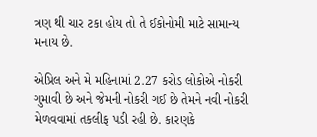ત્રણ થી ચાર ટકા હોય તો તે ઈકોનોમી માટે સામાન્ય મનાય છે.

એપ્રિલ અને મે મહિનામાં 2.27 કરોડ લોકોએ નોકરી ગુમાવી છે અને જેમની નોકરી ગઈ છે તેમને નવી નોકરી મેળવવામાં તકલીફ પડી રહી છે. કારણકે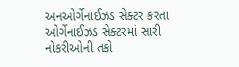અનઓર્ગેનાઈઝડ સેક્ટર કરતા ઓર્ગેનાઈઝડ સેક્ટરમાં સારી નોકરીઓની તકો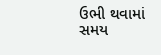ઉભી થવામાં સમય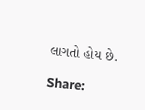લાગતો હોય છે.

Share: